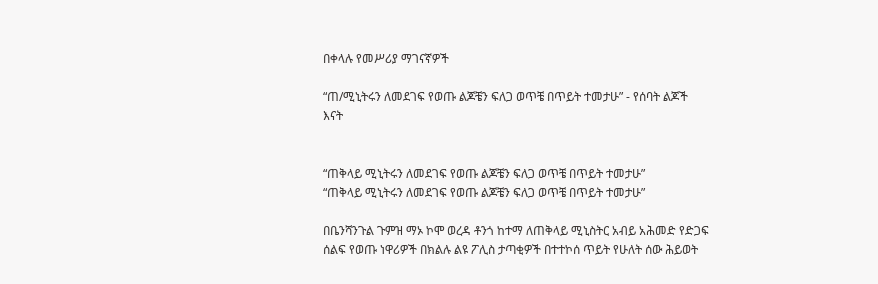በቀላሉ የመሥሪያ ማገናኛዎች

“ጠ/ሚኒትሩን ለመደገፍ የወጡ ልጆቼን ፍለጋ ወጥቼ በጥይት ተመታሁ” - የሰባት ልጆች እናት


“ጠቅላይ ሚኒትሩን ለመደገፍ የወጡ ልጆቼን ፍለጋ ወጥቼ በጥይት ተመታሁ”
“ጠቅላይ ሚኒትሩን ለመደገፍ የወጡ ልጆቼን ፍለጋ ወጥቼ በጥይት ተመታሁ”

በቤንሻንጉል ጉምዝ ማኦ ኮሞ ወረዳ ቶንጎ ከተማ ለጠቅላይ ሚኒስትር አብይ አሕመድ የድጋፍ ሰልፍ የወጡ ነዋሪዎች በክልሉ ልዩ ፖሊስ ታጣቂዎች በተተኮሰ ጥይት የሁለት ሰው ሕይወት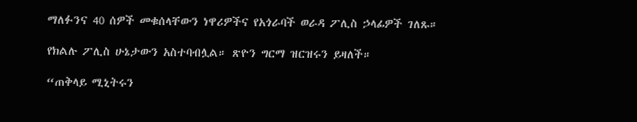ማለፉንና 40 ሰዎች መቁሰላቸውን ነዋሪዎችና የአጎራባች ወራዳ ፖሊስ ኃላፊዎች ገለጹ።

የክልሉ ፖሊስ ሁኔታውን አስተባብሏል። ጽዮን ግርማ ዝርዝሩን ይዛለች።

“ጠቅላይ ሚኒትሩን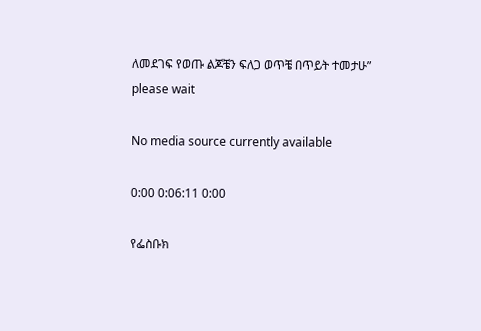ለመደገፍ የወጡ ልጆቼን ፍለጋ ወጥቼ በጥይት ተመታሁ”
please wait

No media source currently available

0:00 0:06:11 0:00

የፌስቡክ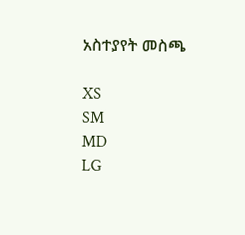አስተያየት መስጫ

XS
SM
MD
LG